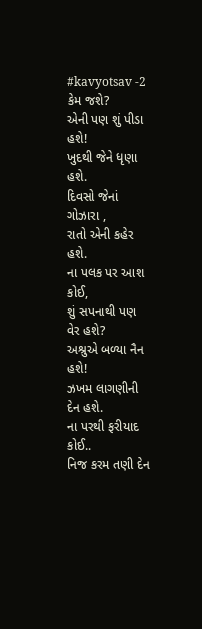#kavyotsav -2
કેમ જશે?
એની પણ શું પીડા હશે!
ખુદથી જેને ધૃણા હશે.
દિવસો જેનાં ગોઝારા ,
રાતો એની કહેર હશે.
ના પલક પર આશ કોઈ,
શું સપનાથી પણ વેર હશે?
અશ્રુએ બળ્યા નૈન હશે!
ઝખમ લાગણીની દેન હશે.
ના પરથી ફરીયાદ કોઈ..
નિજ કરમ તણી દેન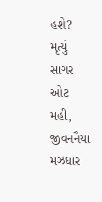હશે?
મૃત્યું સાગર ઓટ મહી,
જીવનનૈયા મઝધાર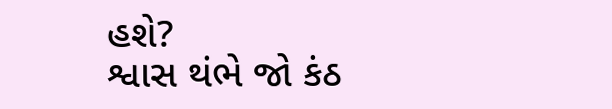હશે?
શ્વાસ થંભે જો કંઠ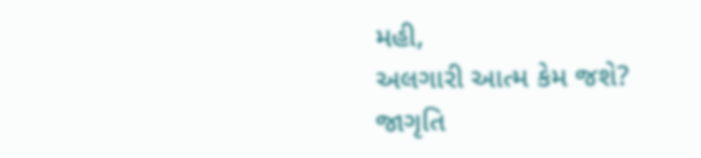મહી,
અલગારી આત્મ કેમ જશે?
જાગૃતિ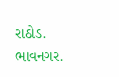રાઠોડ.
ભાવનગર.